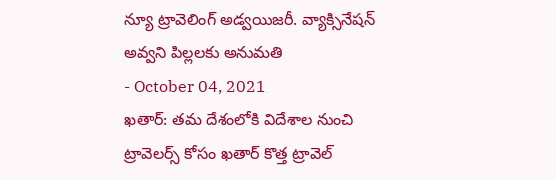న్యూ ట్రావెలింగ్ అడ్వయిజరీ. వ్యాక్సినేషన్ అవ్వని పిల్లలకు అనుమతి
- October 04, 2021
ఖతార్: తమ దేశంలోకి విదేశాల నుంచి ట్రావెలర్స్ కోసం ఖతార్ కొత్త ట్రావెల్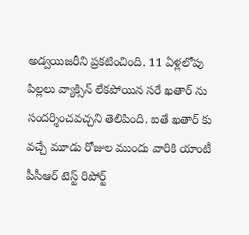అడ్వయిజరీని ప్రకటించింది. 11 ఏళ్లలోపు పిల్లలు వ్యాక్సిన్ లేకపోయిన సరే ఖతార్ ను సందర్శించవచ్చని తెలిపింది. ఐతే ఖతార్ కు వచ్చే మూడు రోజుల ముందు వారికి యాంటీ పీసీఆర్ టెస్ట్ రిపోర్ట్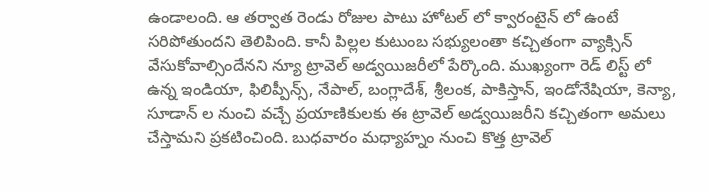ఉండాలంది. ఆ తర్వాత రెండు రోజుల పాటు హోటల్ లో క్వారంటైన్ లో ఉంటే సరిపోతుందని తెలిపింది. కానీ పిల్లల కుటుంబ సభ్యులంతా కచ్చితంగా వ్యాక్సిన్ వేసుకోవాల్సిందేనని న్యూ ట్రావెల్ అడ్వయిజరీలో పేర్కొంది. ముఖ్యంగా రెడ్ లిస్ట్ లో ఉన్న ఇండియా, ఫిలిప్పీన్స్, నేపాల్, బంగ్లాదేశ్, శ్రీలంక, పాకిస్తాన్, ఇండోనేషియా, కెన్యా, సూడాన్ ల నుంచి వచ్చే ప్రయాణికులకు ఈ ట్రావెల్ అడ్వయిజరీని కచ్చితంగా అమలు చేస్తామని ప్రకటించింది. బుధవారం మధ్యాహ్నం నుంచి కొత్త ట్రావెల్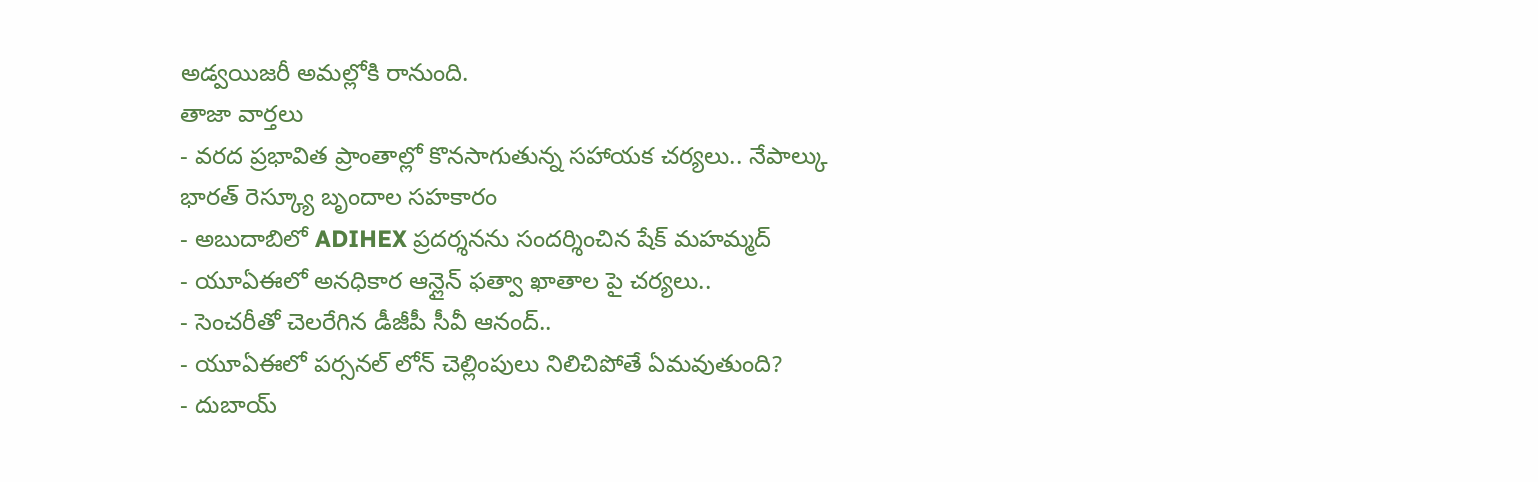అడ్వయిజరీ అమల్లోకి రానుంది.
తాజా వార్తలు
- వరద ప్రభావిత ప్రాంతాల్లో కొనసాగుతున్న సహాయక చర్యలు.. నేపాల్కు భారత్ రెస్క్యూ బృందాల సహకారం
- అబుదాబిలో ADIHEX ప్రదర్శనను సందర్శించిన షేక్ మహమ్మద్
- యూఏఈలో అనధికార ఆన్లైన్ ఫత్వా ఖాతాల పై చర్యలు..
- సెంచరీతో చెలరేగిన డీజీపీ సీవీ ఆనంద్..
- యూఏఈలో పర్సనల్ లోన్ చెల్లింపులు నిలిచిపోతే ఏమవుతుంది?
- దుబాయ్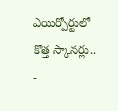ఎయిర్పోర్టులో కొత్త స్కానర్లు..
-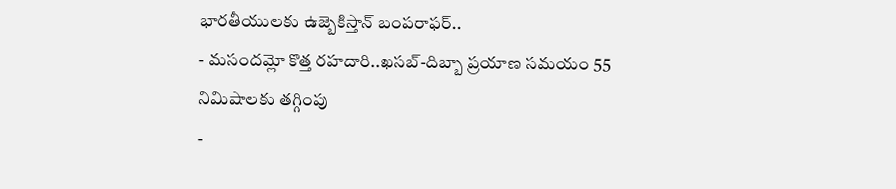భారతీయులకు ఉజ్బెకిస్తాన్ బంపరాఫర్..
- మసందమ్లో కొత్త రహదారి..ఖసబ్-దిబ్బా ప్రయాణ సమయం 55 నిమిషాలకు తగ్గింపు
-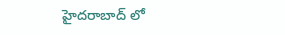హైదరాబాద్ లో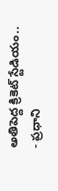అతిపెద్ద క్రికెట్ స్టేడియం..
- ప్రధాని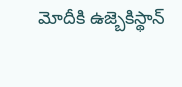మోదీకి ఉజ్బెకిస్థాన్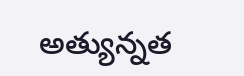అత్యున్నత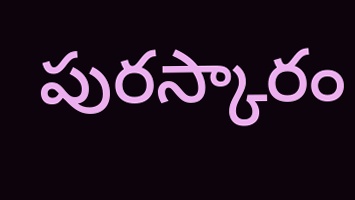పురస్కారం